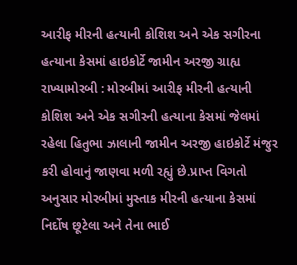આરીફ મીરની હત્યાની કોશિશ અને એક સગીરના હત્યાના કેસમાં હાઇકોર્ટે જામીન અરજી ગ્રાહ્ય રાખ્યામોરબી : મોરબીમાં આરીફ મીરની હત્યાની કોશિશ અને એક સગીરની હત્યાના કેસમાં જેલમાં રહેલા હિતુભા ઝાલાની જામીન અરજી હાઇકોર્ટે મંજુર કરી હોવાનું જાણવા મળી રહ્યું છે.પ્રાપ્ત વિગતો અનુસાર મોરબીમાં મુસ્તાક મીરની હત્યાના કેસમાં નિર્દોષ છૂટેલા અને તેના ભાઈ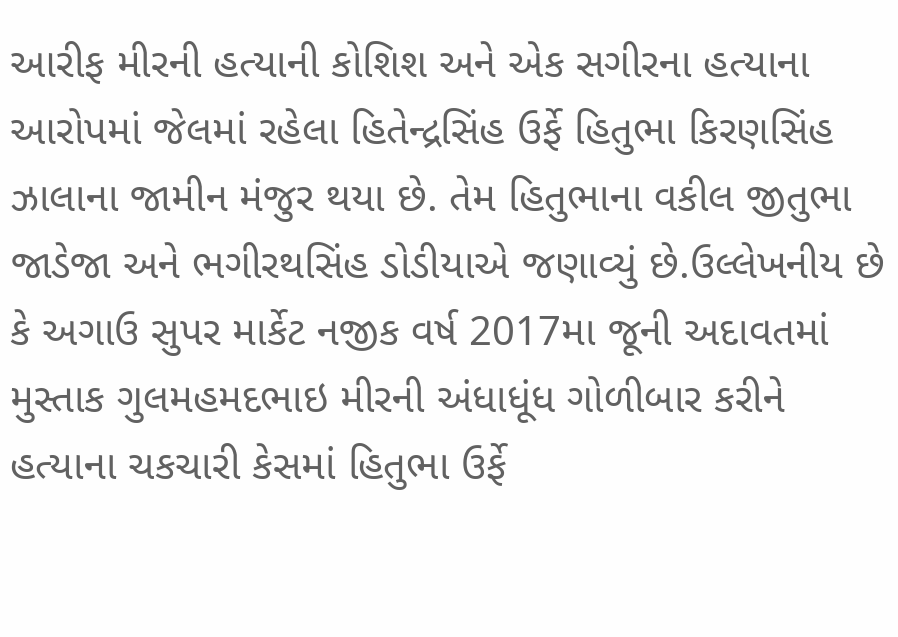આરીફ મીરની હત્યાની કોશિશ અને એક સગીરના હત્યાના આરોપમાં જેલમાં રહેલા હિતેન્દ્રસિંહ ઉર્ફે હિતુભા કિરણસિંહ ઝાલાના જામીન મંજુર થયા છે. તેમ હિતુભાના વકીલ જીતુભા જાડેજા અને ભગીરથસિંહ ડોડીયાએ જણાવ્યું છે.ઉલ્લેખનીય છે કે અગાઉ સુપર માર્કેટ નજીક વર્ષ 2017મા જૂની અદાવતમાં મુસ્તાક ગુલમહમદભાઇ મીરની અંધાધૂંધ ગોળીબાર કરીને હત્યાના ચકચારી કેસમાં હિતુભા ઉર્ફે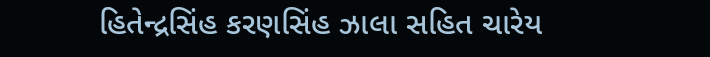હિતેન્દ્રસિંહ કરણસિંહ ઝાલા સહિત ચારેય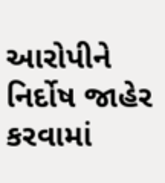આરોપીને નિર્દોષ જાહેર કરવામાં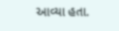આવ્યા હતા.